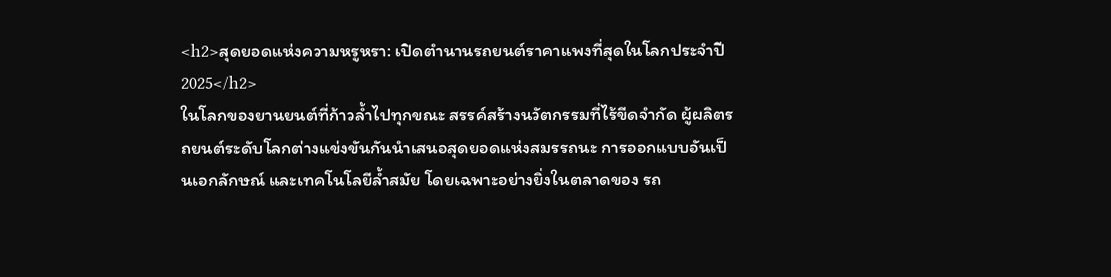<h2>สุดยอดแห่งความหรูหรา: เปิดตำนานรถยนต์ราคาแพงที่สุดในโลกประจำปี 2025</h2>
ในโลกของยานยนต์ที่ก้าวล้ำไปทุกขณะ สรรค์สร้างนวัตกรรมที่ไร้ขีดจำกัด ผู้ผลิตรถยนต์ระดับโลกต่างแข่งขันกันนำเสนอสุดยอดแห่งสมรรถนะ การออกแบบอันเป็นเอกลักษณ์ และเทคโนโลยีล้ำสมัย โดยเฉพาะอย่างยิ่งในตลาดของ รถ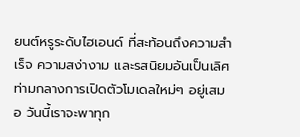ยนต์หรูระดับไฮเอนด์ ที่สะท้อนถึงความสำเร็จ ความสง่างาม และรสนิยมอันเป็นเลิศ ท่ามกลางการเปิดตัวโมเดลใหม่ๆ อยู่เสมอ วันนี้เราจะพาทุก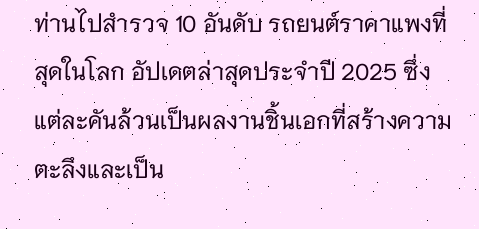ท่านไปสำรวจ 10 อันดับ รถยนต์ราคาแพงที่สุดในโลก อัปเดตล่าสุดประจำปี 2025 ซึ่งแต่ละคันล้วนเป็นผลงานชิ้นเอกที่สร้างความตะลึงและเป็น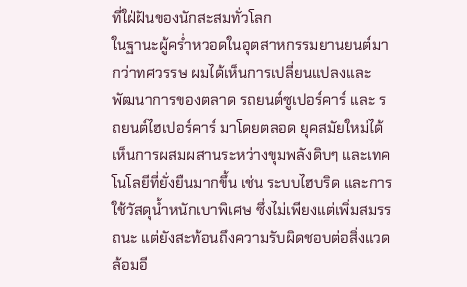ที่ใฝ่ฝันของนักสะสมทั่วโลก
ในฐานะผู้คร่ำหวอดในอุตสาหกรรมยานยนต์มากว่าทศวรรษ ผมได้เห็นการเปลี่ยนแปลงและพัฒนาการของตลาด รถยนต์ซูเปอร์คาร์ และ รถยนต์ไฮเปอร์คาร์ มาโดยตลอด ยุคสมัยใหม่ได้เห็นการผสมผสานระหว่างขุมพลังดิบๆ และเทคโนโลยีที่ยั่งยืนมากขึ้น เช่น ระบบไฮบริด และการใช้วัสดุน้ำหนักเบาพิเศษ ซึ่งไม่เพียงแต่เพิ่มสมรรถนะ แต่ยังสะท้อนถึงความรับผิดชอบต่อสิ่งแวดล้อมอี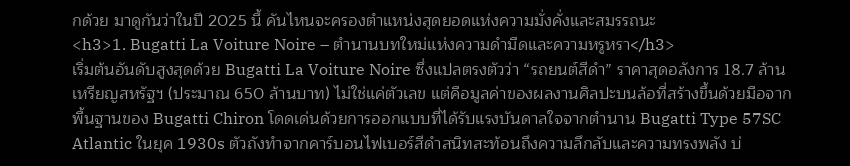กด้วย มาดูกันว่าในปี 2025 นี้ คันไหนจะครองตำแหน่งสุดยอดแห่งความมั่งคั่งและสมรรถนะ
<h3>1. Bugatti La Voiture Noire – ตำนานบทใหม่แห่งความดำมืดและความหรูหรา</h3>
เริ่มต้นอันดับสูงสุดด้วย Bugatti La Voiture Noire ซึ่งแปลตรงตัวว่า “รถยนต์สีดำ” ราคาสุดอลังการ 18.7 ล้านเหรียญสหรัฐฯ (ประมาณ 650 ล้านบาท) ไม่ใช่แค่ตัวเลข แต่คือมูลค่าของผลงานศิลปะบนล้อที่สร้างขึ้นด้วยมือจากพื้นฐานของ Bugatti Chiron โดดเด่นด้วยการออกแบบที่ได้รับแรงบันดาลใจจากตำนาน Bugatti Type 57SC Atlantic ในยุค 1930s ตัวถังทำจากคาร์บอนไฟเบอร์สีดำสนิทสะท้อนถึงความลึกลับและความทรงพลัง บ่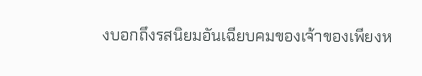งบอกถึงรสนิยมอันเฉียบคมของเจ้าของเพียงห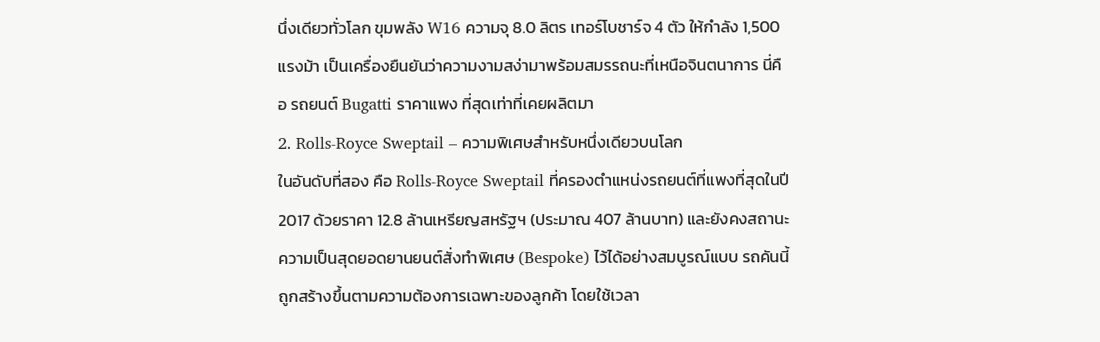นึ่งเดียวทั่วโลก ขุมพลัง W16 ความจุ 8.0 ลิตร เทอร์โบชาร์จ 4 ตัว ให้กำลัง 1,500 แรงม้า เป็นเครื่องยืนยันว่าความงามสง่ามาพร้อมสมรรถนะที่เหนือจินตนาการ นี่คือ รถยนต์ Bugatti ราคาแพง ที่สุดเท่าที่เคยผลิตมา
2. Rolls-Royce Sweptail – ความพิเศษสำหรับหนึ่งเดียวบนโลก
ในอันดับที่สอง คือ Rolls-Royce Sweptail ที่ครองตำแหน่งรถยนต์ที่แพงที่สุดในปี 2017 ด้วยราคา 12.8 ล้านเหรียญสหรัฐฯ (ประมาณ 407 ล้านบาท) และยังคงสถานะความเป็นสุดยอดยานยนต์สั่งทำพิเศษ (Bespoke) ไว้ได้อย่างสมบูรณ์แบบ รถคันนี้ถูกสร้างขึ้นตามความต้องการเฉพาะของลูกค้า โดยใช้เวลา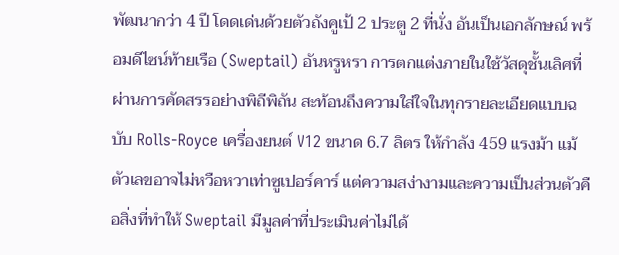พัฒนากว่า 4 ปี โดดเด่นด้วยตัวถังคูเป้ 2 ประตู 2 ที่นั่ง อันเป็นเอกลักษณ์ พร้อมดีไซน์ท้ายเรือ (Sweptail) อันหรูหรา การตกแต่งภายในใช้วัสดุชั้นเลิศที่ผ่านการคัดสรรอย่างพิถีพิถัน สะท้อนถึงความใส่ใจในทุกรายละเอียดแบบฉบับ Rolls-Royce เครื่องยนต์ V12 ขนาด 6.7 ลิตร ให้กำลัง 459 แรงม้า แม้ตัวเลขอาจไม่หวือหวาเท่าซูเปอร์คาร์ แต่ความสง่างามและความเป็นส่วนตัวคือสิ่งที่ทำให้ Sweptail มีมูลค่าที่ประเมินค่าไม่ได้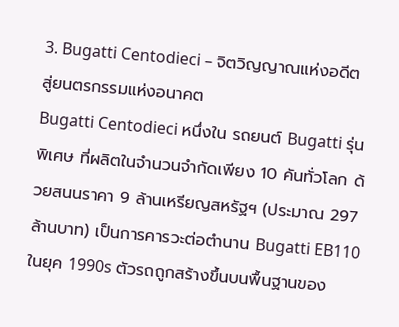3. Bugatti Centodieci – จิตวิญญาณแห่งอดีตสู่ยนตรกรรมแห่งอนาคต
Bugatti Centodieci หนึ่งใน รถยนต์ Bugatti รุ่นพิเศษ ที่ผลิตในจำนวนจำกัดเพียง 10 คันทั่วโลก ด้วยสนนราคา 9 ล้านเหรียญสหรัฐฯ (ประมาณ 297 ล้านบาท) เป็นการคารวะต่อตำนาน Bugatti EB110 ในยุค 1990s ตัวรถถูกสร้างขึ้นบนพื้นฐานของ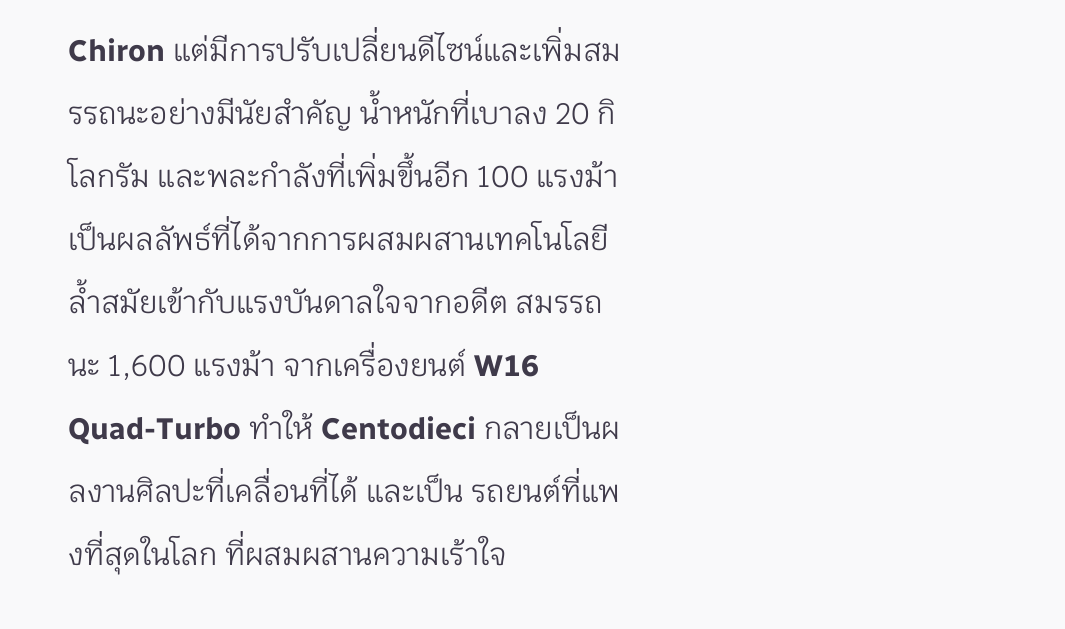Chiron แต่มีการปรับเปลี่ยนดีไซน์และเพิ่มสมรรถนะอย่างมีนัยสำคัญ น้ำหนักที่เบาลง 20 กิโลกรัม และพละกำลังที่เพิ่มขึ้นอีก 100 แรงม้า เป็นผลลัพธ์ที่ได้จากการผสมผสานเทคโนโลยีล้ำสมัยเข้ากับแรงบันดาลใจจากอดีต สมรรถนะ 1,600 แรงม้า จากเครื่องยนต์ W16 Quad-Turbo ทำให้ Centodieci กลายเป็นผลงานศิลปะที่เคลื่อนที่ได้ และเป็น รถยนต์ที่แพงที่สุดในโลก ที่ผสมผสานความเร้าใจ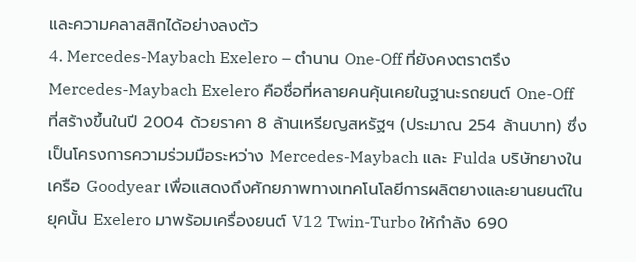และความคลาสสิกได้อย่างลงตัว
4. Mercedes-Maybach Exelero – ตำนาน One-Off ที่ยังคงตราตรึง
Mercedes-Maybach Exelero คือชื่อที่หลายคนคุ้นเคยในฐานะรถยนต์ One-Off ที่สร้างขึ้นในปี 2004 ด้วยราคา 8 ล้านเหรียญสหรัฐฯ (ประมาณ 254 ล้านบาท) ซึ่งเป็นโครงการความร่วมมือระหว่าง Mercedes-Maybach และ Fulda บริษัทยางในเครือ Goodyear เพื่อแสดงถึงศักยภาพทางเทคโนโลยีการผลิตยางและยานยนต์ในยุคนั้น Exelero มาพร้อมเครื่องยนต์ V12 Twin-Turbo ให้กำลัง 690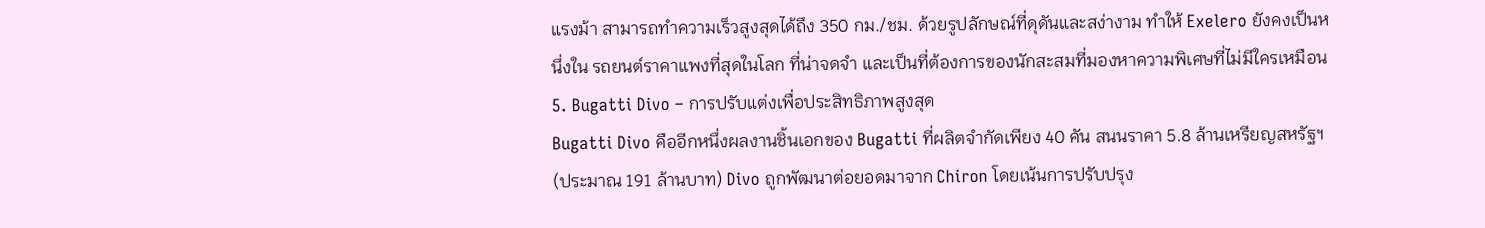แรงม้า สามารถทำความเร็วสูงสุดได้ถึง 350 กม./ชม. ด้วยรูปลักษณ์ที่ดุดันและสง่างาม ทำให้ Exelero ยังคงเป็นหนึ่งใน รถยนต์ราคาแพงที่สุดในโลก ที่น่าจดจำ และเป็นที่ต้องการของนักสะสมที่มองหาความพิเศษที่ไม่มีใครเหมือน
5. Bugatti Divo – การปรับแต่งเพื่อประสิทธิภาพสูงสุด
Bugatti Divo คืออีกหนึ่งผลงานชิ้นเอกของ Bugatti ที่ผลิตจำกัดเพียง 40 คัน สนนราคา 5.8 ล้านเหรียญสหรัฐฯ (ประมาณ 191 ล้านบาท) Divo ถูกพัฒนาต่อยอดมาจาก Chiron โดยเน้นการปรับปรุง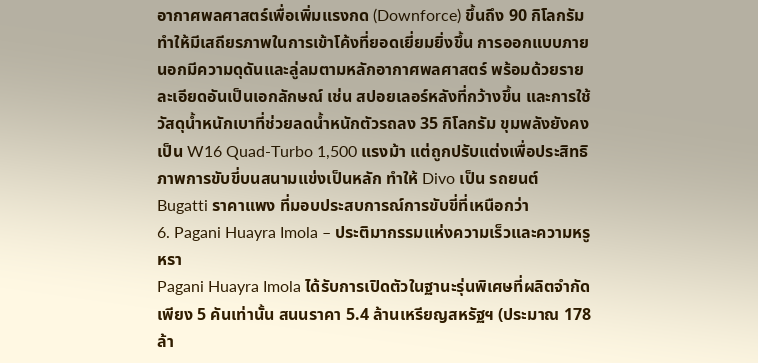อากาศพลศาสตร์เพื่อเพิ่มแรงกด (Downforce) ขึ้นถึง 90 กิโลกรัม ทำให้มีเสถียรภาพในการเข้าโค้งที่ยอดเยี่ยมยิ่งขึ้น การออกแบบภายนอกมีความดุดันและลู่ลมตามหลักอากาศพลศาสตร์ พร้อมด้วยรายละเอียดอันเป็นเอกลักษณ์ เช่น สปอยเลอร์หลังที่กว้างขึ้น และการใช้วัสดุน้ำหนักเบาที่ช่วยลดน้ำหนักตัวรถลง 35 กิโลกรัม ขุมพลังยังคงเป็น W16 Quad-Turbo 1,500 แรงม้า แต่ถูกปรับแต่งเพื่อประสิทธิภาพการขับขี่บนสนามแข่งเป็นหลัก ทำให้ Divo เป็น รถยนต์ Bugatti ราคาแพง ที่มอบประสบการณ์การขับขี่ที่เหนือกว่า
6. Pagani Huayra Imola – ประติมากรรมแห่งความเร็วและความหรูหรา
Pagani Huayra Imola ได้รับการเปิดตัวในฐานะรุ่นพิเศษที่ผลิตจำกัดเพียง 5 คันเท่านั้น สนนราคา 5.4 ล้านเหรียญสหรัฐฯ (ประมาณ 178 ล้า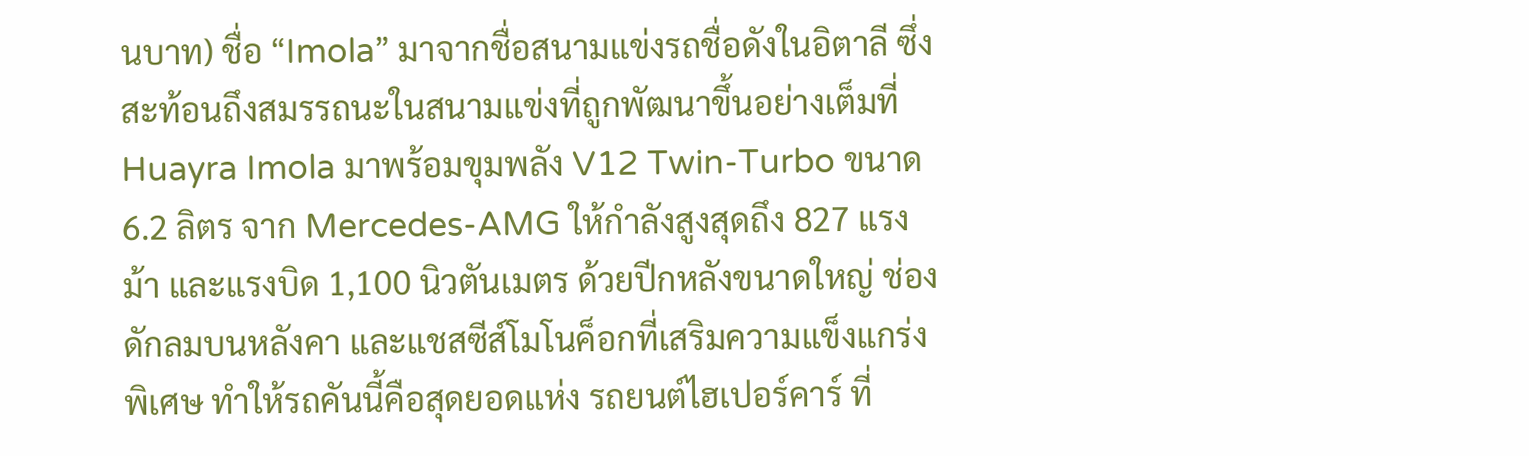นบาท) ชื่อ “Imola” มาจากชื่อสนามแข่งรถชื่อดังในอิตาลี ซึ่งสะท้อนถึงสมรรถนะในสนามแข่งที่ถูกพัฒนาขึ้นอย่างเต็มที่ Huayra Imola มาพร้อมขุมพลัง V12 Twin-Turbo ขนาด 6.2 ลิตร จาก Mercedes-AMG ให้กำลังสูงสุดถึง 827 แรงม้า และแรงบิด 1,100 นิวตันเมตร ด้วยปีกหลังขนาดใหญ่ ช่องดักลมบนหลังคา และแชสซีส์โมโนค็อกที่เสริมความแข็งแกร่งพิเศษ ทำให้รถคันนี้คือสุดยอดแห่ง รถยนต์ไฮเปอร์คาร์ ที่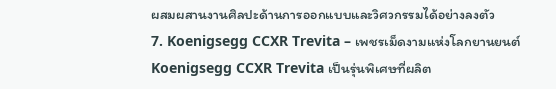ผสมผสานงานศิลปะด้านการออกแบบและวิศวกรรมได้อย่างลงตัว
7. Koenigsegg CCXR Trevita – เพชรเม็ดงามแห่งโลกยานยนต์
Koenigsegg CCXR Trevita เป็นรุ่นพิเศษที่ผลิต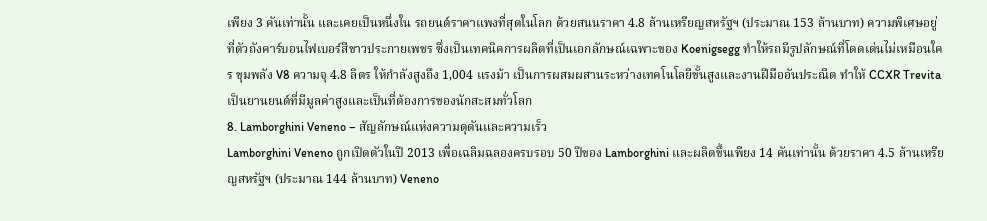เพียง 3 คันเท่านั้น และเคยเป็นหนึ่งใน รถยนต์ราคาแพงที่สุดในโลก ด้วยสนนราคา 4.8 ล้านเหรียญสหรัฐฯ (ประมาณ 153 ล้านบาท) ความพิเศษอยู่ที่ตัวถังคาร์บอนไฟเบอร์สีขาวประกายเพชร ซึ่งเป็นเทคนิคการผลิตที่เป็นเอกลักษณ์เฉพาะของ Koenigsegg ทำให้รถมีรูปลักษณ์ที่โดดเด่นไม่เหมือนใคร ขุมพลัง V8 ความจุ 4.8 ลิตร ให้กำลังสูงถึง 1,004 แรงม้า เป็นการผสมผสานระหว่างเทคโนโลยีขั้นสูงและงานฝีมืออันประณีต ทำให้ CCXR Trevita เป็นยานยนต์ที่มีมูลค่าสูงและเป็นที่ต้องการของนักสะสมทั่วโลก
8. Lamborghini Veneno – สัญลักษณ์แห่งความดุดันและความเร็ว
Lamborghini Veneno ถูกเปิดตัวในปี 2013 เพื่อเฉลิมฉลองครบรอบ 50 ปีของ Lamborghini และผลิตขึ้นเพียง 14 คันเท่านั้น ด้วยราคา 4.5 ล้านเหรียญสหรัฐฯ (ประมาณ 144 ล้านบาท) Veneno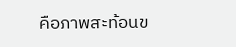คือภาพสะท้อนข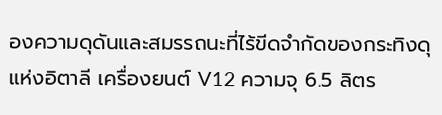องความดุดันและสมรรถนะที่ไร้ขีดจำกัดของกระทิงดุแห่งอิตาลี เครื่องยนต์ V12 ความจุ 6.5 ลิตร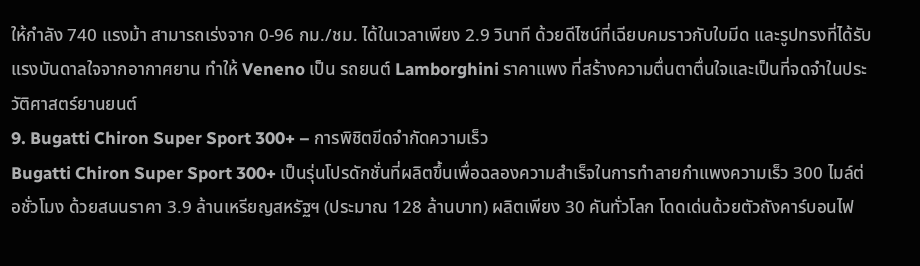ให้กำลัง 740 แรงม้า สามารถเร่งจาก 0-96 กม./ชม. ได้ในเวลาเพียง 2.9 วินาที ด้วยดีไซน์ที่เฉียบคมราวกับใบมีด และรูปทรงที่ได้รับแรงบันดาลใจจากอากาศยาน ทำให้ Veneno เป็น รถยนต์ Lamborghini ราคาแพง ที่สร้างความตื่นตาตื่นใจและเป็นที่จดจำในประวัติศาสตร์ยานยนต์
9. Bugatti Chiron Super Sport 300+ – การพิชิตขีดจำกัดความเร็ว
Bugatti Chiron Super Sport 300+ เป็นรุ่นโปรดักชั่นที่ผลิตขึ้นเพื่อฉลองความสำเร็จในการทำลายกำแพงความเร็ว 300 ไมล์ต่อชั่วโมง ด้วยสนนราคา 3.9 ล้านเหรียญสหรัฐฯ (ประมาณ 128 ล้านบาท) ผลิตเพียง 30 คันทั่วโลก โดดเด่นด้วยตัวถังคาร์บอนไฟ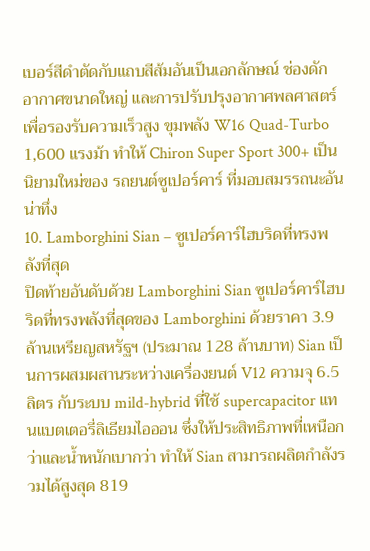เบอร์สีดำตัดกับแถบสีส้มอันเป็นเอกลักษณ์ ช่องดักอากาศขนาดใหญ่ และการปรับปรุงอากาศพลศาสตร์เพื่อรองรับความเร็วสูง ขุมพลัง W16 Quad-Turbo 1,600 แรงม้า ทำให้ Chiron Super Sport 300+ เป็นนิยามใหม่ของ รถยนต์ซูเปอร์คาร์ ที่มอบสมรรถนะอันน่าทึ่ง
10. Lamborghini Sian – ซูเปอร์คาร์ไฮบริดที่ทรงพลังที่สุด
ปิดท้ายอันดับด้วย Lamborghini Sian ซูเปอร์คาร์ไฮบริดที่ทรงพลังที่สุดของ Lamborghini ด้วยราคา 3.9 ล้านเหรียญสหรัฐฯ (ประมาณ 128 ล้านบาท) Sian เป็นการผสมผสานระหว่างเครื่องยนต์ V12 ความจุ 6.5 ลิตร กับระบบ mild-hybrid ที่ใช้ supercapacitor แทนแบตเตอรี่ลิเธียมไอออน ซึ่งให้ประสิทธิภาพที่เหนือกว่าและน้ำหนักเบากว่า ทำให้ Sian สามารถผลิตกำลังรวมได้สูงสุด 819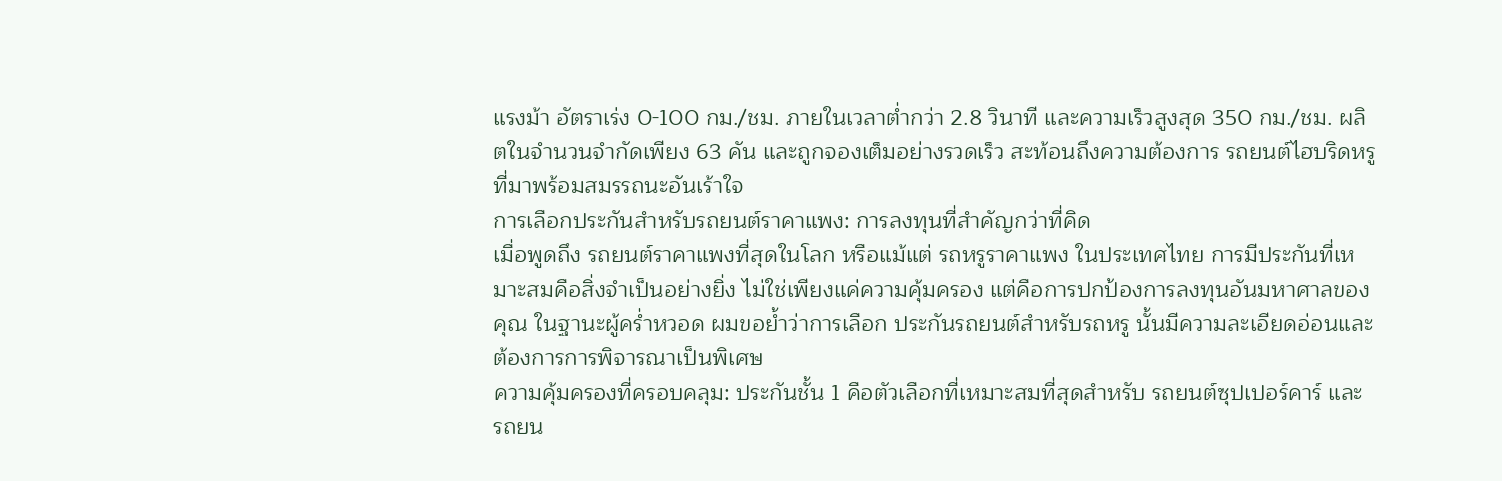แรงม้า อัตราเร่ง 0-100 กม./ชม. ภายในเวลาต่ำกว่า 2.8 วินาที และความเร็วสูงสุด 350 กม./ชม. ผลิตในจำนวนจำกัดเพียง 63 คัน และถูกจองเต็มอย่างรวดเร็ว สะท้อนถึงความต้องการ รถยนต์ไฮบริดหรู ที่มาพร้อมสมรรถนะอันเร้าใจ
การเลือกประกันสำหรับรถยนต์ราคาแพง: การลงทุนที่สำคัญกว่าที่คิด
เมื่อพูดถึง รถยนต์ราคาแพงที่สุดในโลก หรือแม้แต่ รถหรูราคาแพง ในประเทศไทย การมีประกันที่เหมาะสมคือสิ่งจำเป็นอย่างยิ่ง ไม่ใช่เพียงแค่ความคุ้มครอง แต่คือการปกป้องการลงทุนอันมหาศาลของคุณ ในฐานะผู้คร่ำหวอด ผมขอย้ำว่าการเลือก ประกันรถยนต์สำหรับรถหรู นั้นมีความละเอียดอ่อนและต้องการการพิจารณาเป็นพิเศษ
ความคุ้มครองที่ครอบคลุม: ประกันชั้น 1 คือตัวเลือกที่เหมาะสมที่สุดสำหรับ รถยนต์ซุปเปอร์คาร์ และ รถยน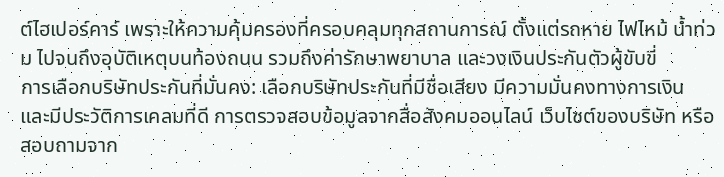ต์ไฮเปอร์คาร์ เพราะให้ความคุ้มครองที่ครอบคลุมทุกสถานการณ์ ตั้งแต่รถหาย ไฟไหม้ น้ำท่วม ไปจนถึงอุบัติเหตุบนท้องถนน รวมถึงค่ารักษาพยาบาล และวงเงินประกันตัวผู้ขับขี่
การเลือกบริษัทประกันที่มั่นคง: เลือกบริษัทประกันที่มีชื่อเสียง มีความมั่นคงทางการเงิน และมีประวัติการเคลมที่ดี การตรวจสอบข้อมูลจากสื่อสังคมออนไลน์ เว็บไซต์ของบริษัท หรือสอบถามจาก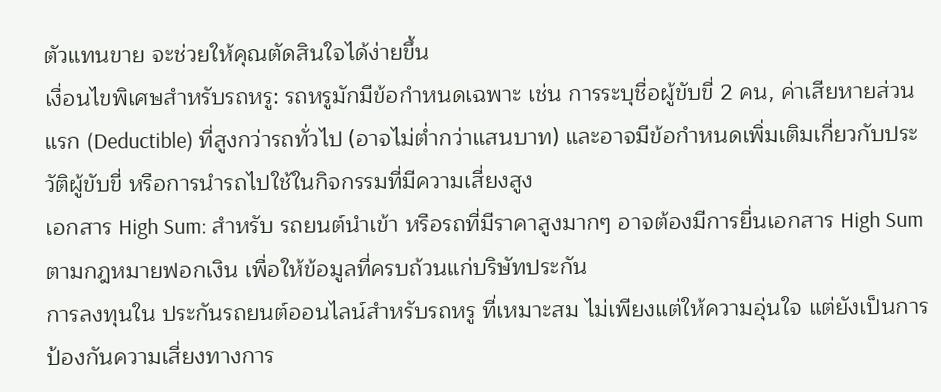ตัวแทนขาย จะช่วยให้คุณตัดสินใจได้ง่ายขึ้น
เงื่อนไขพิเศษสำหรับรถหรู: รถหรูมักมีข้อกำหนดเฉพาะ เช่น การระบุชื่อผู้ขับขี่ 2 คน, ค่าเสียหายส่วนแรก (Deductible) ที่สูงกว่ารถทั่วไป (อาจไม่ต่ำกว่าแสนบาท) และอาจมีข้อกำหนดเพิ่มเติมเกี่ยวกับประวัติผู้ขับขี่ หรือการนำรถไปใช้ในกิจกรรมที่มีความเสี่ยงสูง
เอกสาร High Sum: สำหรับ รถยนต์นำเข้า หรือรถที่มีราคาสูงมากๆ อาจต้องมีการยื่นเอกสาร High Sum ตามกฎหมายฟอกเงิน เพื่อให้ข้อมูลที่ครบถ้วนแก่บริษัทประกัน
การลงทุนใน ประกันรถยนต์ออนไลน์สำหรับรถหรู ที่เหมาะสม ไม่เพียงแต่ให้ความอุ่นใจ แต่ยังเป็นการป้องกันความเสี่ยงทางการ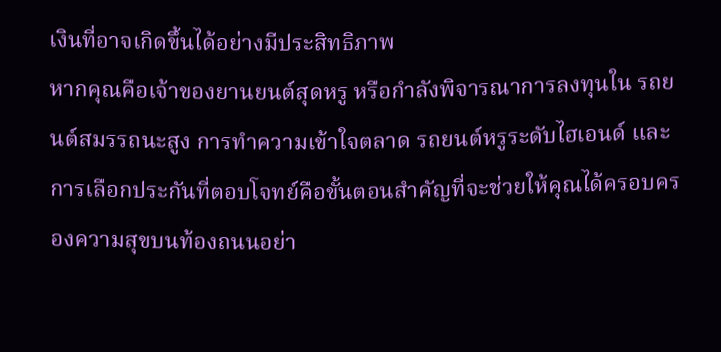เงินที่อาจเกิดขึ้นได้อย่างมีประสิทธิภาพ
หากคุณคือเจ้าของยานยนต์สุดหรู หรือกำลังพิจารณาการลงทุนใน รถยนต์สมรรถนะสูง การทำความเข้าใจตลาด รถยนต์หรูระดับไฮเอนด์ และการเลือกประกันที่ตอบโจทย์คือขั้นตอนสำคัญที่จะช่วยให้คุณได้ครอบครองความสุขบนท้องถนนอย่า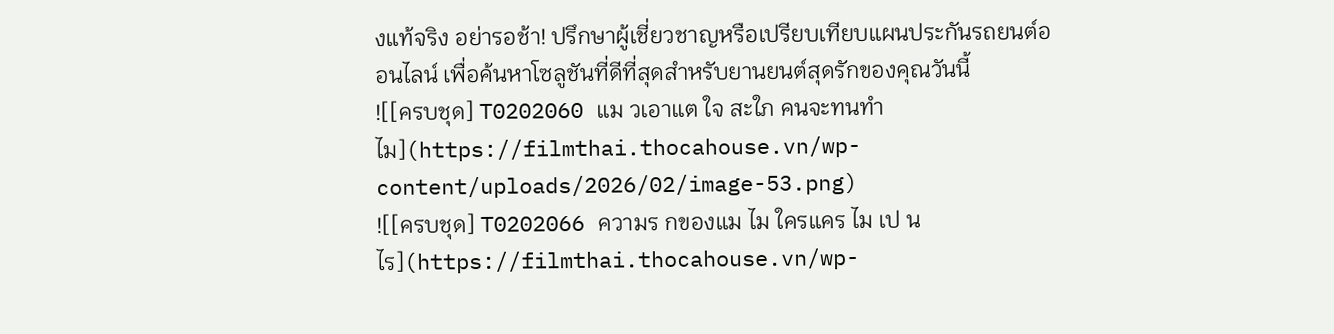งแท้จริง อย่ารอช้า! ปรึกษาผู้เชี่ยวชาญหรือเปรียบเทียบแผนประกันรถยนต์ออนไลน์ เพื่อค้นหาโซลูชันที่ดีที่สุดสำหรับยานยนต์สุดรักของคุณวันนี้
![[ครบชุด] T0202060 แม วเอาแต ใจ สะใภ คนจะทนทำไม](https://filmthai.thocahouse.vn/wp-content/uploads/2026/02/image-53.png)
![[ครบชุด] T0202066 ความร กของแม ไม ใครแคร ไม เป นไร](https://filmthai.thocahouse.vn/wp-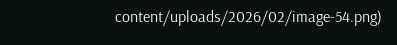content/uploads/2026/02/image-54.png)